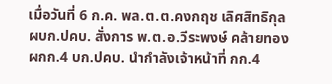เมื่อวันที่ 6 ก.ค. พล.ต.ต.คงกฤช เลิศสิทธิกุล ผบก.ปคบ. สั่งการ พ.ต.อ.วีระพงษ์ คล้ายทอง ผกก.4 บก.ปคบ. นำกำลังเจ้าหน้าที่ กก.4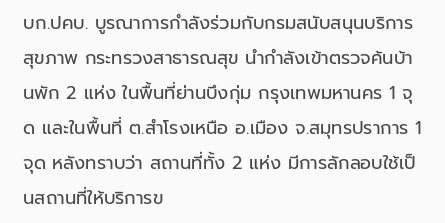บก.ปคบ. บูรณาการกำลังร่วมกับกรมสนับสนุนบริการสุขภาพ กระทรวงสาธารณสุข นำกำลังเข้าตรวจค้นบ้านพัก 2 แห่ง ในพื้นที่ย่านบึงกุ่ม กรุงเทพมหานคร 1 จุด และในพื้นที่ ต.สำโรงเหนือ อ.เมือง จ.สมุทรปราการ 1 จุด หลังทราบว่า สถานที่ทั้ง 2 แห่ง มีการลักลอบใช้เป็นสถานที่ให้บริการข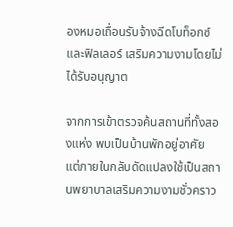องหมอเถื่อนรับจ้างฉีดโบท็อกซ์และฟิลเลอร์ เสริมความงามโดยไม่ได้รับอนุญาต

จากการเข้าตรวจค้นสถานที่ทั้งสองแห่ง พบเป็นบ้านพักอยู่อาศัย แต่ภายในกลับดัดแปลงใช้เป็นสถานพยาบาลเสริมความงามชั่วคราว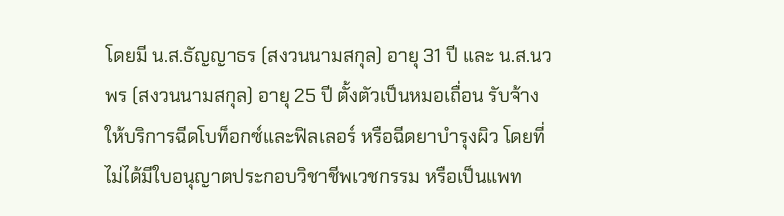โดยมี น.ส.ธัญญาธร (สงวนนามสกุล) อายุ 31 ปี และ น.ส.นวพร (สงวนนามสกุล) อายุ 25 ปี ตั้งตัวเป็นหมอเถื่อน รับจ้างให้บริการฉีดโบท็อกซ์และฟิลเลอร์ หรือฉีดยาบำรุงผิว โดยที่ไม่ได้มีใบอนุญาตประกอบวิชาชีพเวชกรรม หรือเป็นแพท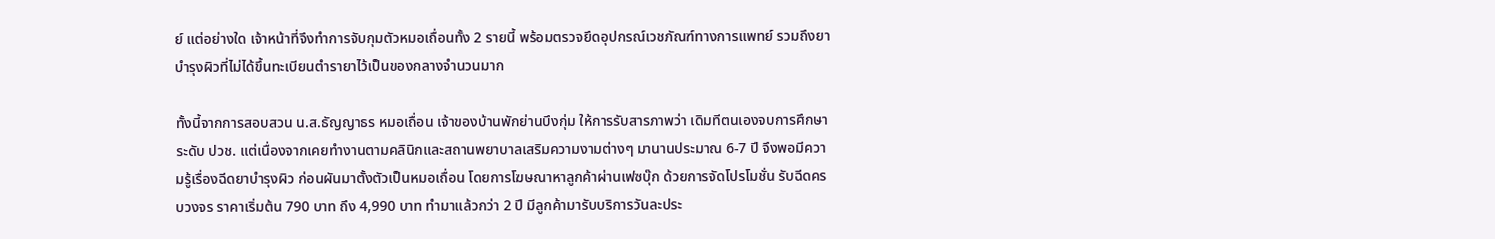ย์ แต่อย่างใด เจ้าหน้าที่จึงทำการจับกุมตัวหมอเถื่อนทั้ง 2 รายนี้ พร้อมตรวจยึดอุปกรณ์เวชภัณฑ์ทางการแพทย์ รวมถึงยาบำรุงผิวที่ไม่ได้ขึ้นทะเบียนตำรายาไว้เป็นของกลางจำนวนมาก

ทั้งนี้จากการสอบสวน น.ส.ธัญญาธร หมอเถื่อน เจ้าของบ้านพักย่านบึงกุ่ม ให้การรับสารภาพว่า เดิมทีตนเองจบการศึกษาระดับ ปวช. แต่เนื่องจากเคยทำงานตามคลินิกและสถานพยาบาลเสริมความงามต่างๆ มานานประมาณ 6-7 ปี จึงพอมีความรู้เรื่องฉีดยาบำรุงผิว ก่อนผันมาตั้งตัวเป็นหมอเถื่อน โดยการโฆษณาหาลูกค้าผ่านเฟซบุ๊ก ด้วยการจัดโปรโมชั่น รับฉีดครบวงจร ราคาเริ่มต้น 790 บาท ถึง 4,990 บาท ทำมาแล้วกว่า 2 ปี มีลูกค้ามารับบริการวันละประ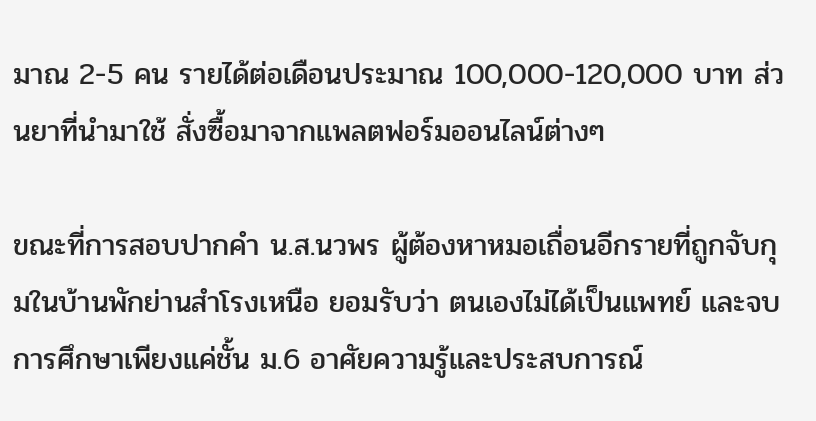มาณ 2-5 คน รายได้ต่อเดือนประมาณ 100,000-120,000 บาท ส่วนยาที่นำมาใช้ สั่งซื้อมาจากแพลตฟอร์มออนไลน์ต่างๆ

ขณะที่การสอบปากคำ น.ส.นวพร ผู้ต้องหาหมอเถื่อนอีกรายที่ถูกจับกุมในบ้านพักย่านสำโรงเหนือ ยอมรับว่า ตนเองไม่ได้เป็นแพทย์ และจบการศึกษาเพียงแค่ชั้น ม.6 อาศัยความรู้และประสบการณ์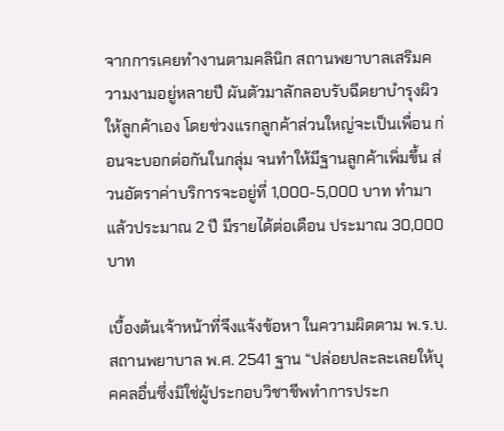จากการเคยทำงานตามคลินิก สถานพยาบาลเสริมความงามอยู่หลายปี ผันตัวมาลักลอบรับฉีดยาบำรุงผิวให้ลูกค้าเอง โดยช่วงแรกลูกค้าส่วนใหญ่จะเป็นเพื่อน ก่อนจะบอกต่อกันในกลุ่ม จนทำให้มีฐานลูกค้าเพิ่มขึ้น ส่วนอัตราค่าบริการจะอยู่ที่ 1,000-5,000 บาท ทำมาแล้วประมาณ 2 ปี มีรายได้ต่อเดือน ประมาณ 30,000 บาท

เบื้องต้นเจ้าหน้าที่จึงแจ้งข้อหา ในความผิดตาม พ.ร.บ.สถานพยาบาล พ.ศ. 2541 ฐาน “ปล่อยปละละเลยให้บุคคลอื่นซึ่งมิใช่ผู้ประกอบวิชาชีพทำการประก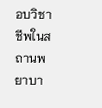อบวิชาชีพในสถานพยาบา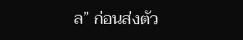ล” ก่อนส่งตัว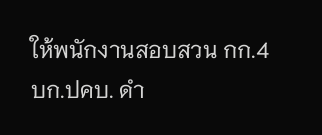ให้พนักงานสอบสวน กก.4 บก.ปคบ. ดำ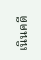เนินคดี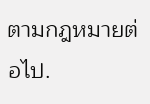ตามกฎหมายต่อไป.